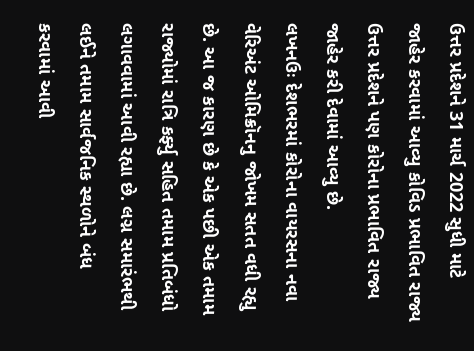ઉત્તર પ્રદેશને 31 માર્ચ 2022 સુધી માટે જાહેર કરવામાં આવ્યુ કોવિડ પ્રભાવિત રાજ્ય
ઉત્તર પ્રદેશને પણ કોરોના પ્રભાવિત રાજ્ય જાહેર કરી દેવામાં આવ્યુ છે.
લખનઉઃ દેશભરમાં કોરોના વાયરસના નવા વેરિઅંટ ઓમિક્રૉનનુ જોખમ સતત વધી રહ્યુ છે. આ જ કારણ છે કે એક પછી એક તમામ રાજ્યોમાં રાત્રિ કર્ફ્યુ સહિત તમામ પ્રતિબંધો લગાવવામાં આવી રહ્યા છે. લગ્ન સમારંભથી લઈને તમામ સાર્વજનિક સ્થળોને બંધ કરવામાં આવી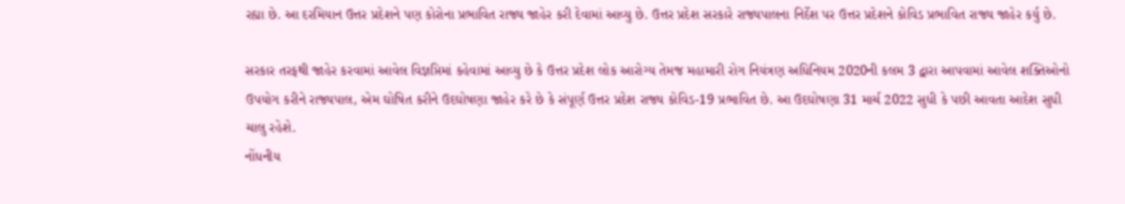રહ્યા છે. આ દરમિયાન ઉત્તર પ્રદેશને પણ કોરોના પ્રભાવિત રાજ્ય જાહેર કરી દેવામાં આવ્યુ છે. ઉત્તર પ્રદેશ સરકારે રાજ્યપાલના નિર્દેશ પર ઉત્તર પ્રદેશને કોવિડ પ્રભાવિત રાજ્ય જાહેર કર્યુ છે.

સરકાર તરફથી જાહેર કરવામાં આવેલ વિજ્ઞપ્તિમાં કહેવામાં આવ્યુ છે કે ઉત્તર પ્રદેશ લોક આરોગ્ય તેમજ મહામારી રોગ નિયંત્રણ અધિનિયમ 2020ની કલમ 3 દ્વારા આપવામાં આવેલ શક્તિઓનો ઉપયોગ કરીને રાજ્યપાલ, એમ ઘોષિત કરીને ઉદઘોષણા જાહેર કરે છે કે સંપૂર્ણ ઉત્તર પ્રદેશ રાજ્ય કોવિડ-19 પ્રભાવિત છે. આ ઉદઘોષણા 31 માર્ચ 2022 સુધી કે પછી આવતા આદેશ સુધી ચાલુ રહેશે.
નોંધનીય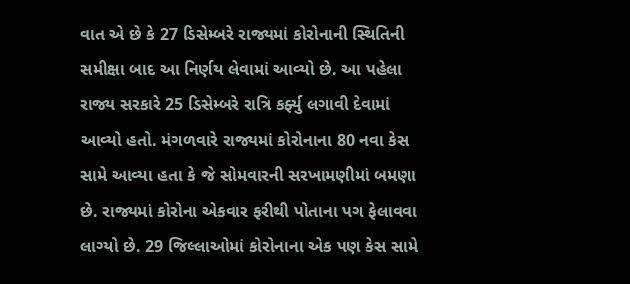વાત એ છે કે 27 ડિસેમ્બરે રાજ્યમાં કોરોનાની સ્થિતિની સમીક્ષા બાદ આ નિર્ણય લેવામાં આવ્યો છે. આ પહેલા રાજ્ય સરકારે 25 ડિસેમ્બરે રાત્રિ કર્ફ્યુ લગાવી દેવામાં આવ્યો હતો. મંગળવારે રાજ્યમાં કોરોનાના 80 નવા કેસ સામે આવ્યા હતા કે જે સોમવારની સરખામણીમાં બમણા છે. રાજ્યમાં કોરોના એકવાર ફરીથી પોતાના પગ ફેલાવવા લાગ્યો છે. 29 જિલ્લાઓમાં કોરોનાના એક પણ કેસ સામે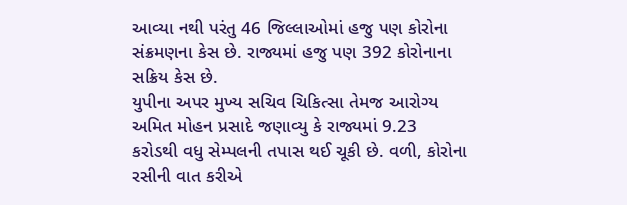આવ્યા નથી પરંતુ 46 જિલ્લાઓમાં હજુ પણ કોરોના સંક્રમણના કેસ છે. રાજ્યમાં હજુ પણ 392 કોરોનાના સક્રિય કેસ છે.
યુપીના અપર મુખ્ય સચિવ ચિકિત્સા તેમજ આરોગ્ય અમિત મોહન પ્રસાદે જણાવ્યુ કે રાજ્યમાં 9.23 કરોડથી વધુ સેમ્પલની તપાસ થઈ ચૂકી છે. વળી, કોરોના રસીની વાત કરીએ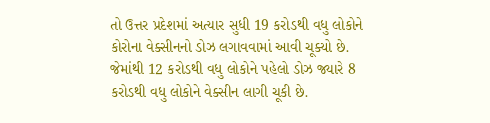તો ઉત્તર પ્રદેશમાં અત્યાર સુધી 19 કરોડથી વધુ લોકોને કોરોના વેક્સીનનો ડોઝ લગાવવામાં આવી ચૂક્યો છે. જેમાંથી 12 કરોડથી વધુ લોકોને પહેલો ડોઝ જ્યારે 8 કરોડથી વધુ લોકોને વેક્સીન લાગી ચૂકી છે.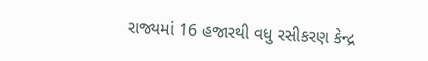રાજ્યમાં 16 હજારથી વધુ રસીકરણ કેન્દ્ર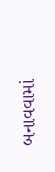બનાવવામાં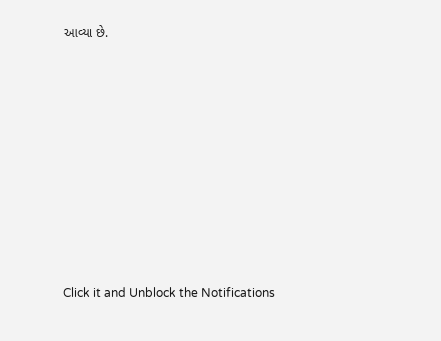આવ્યા છે.












Click it and Unblock the Notifications